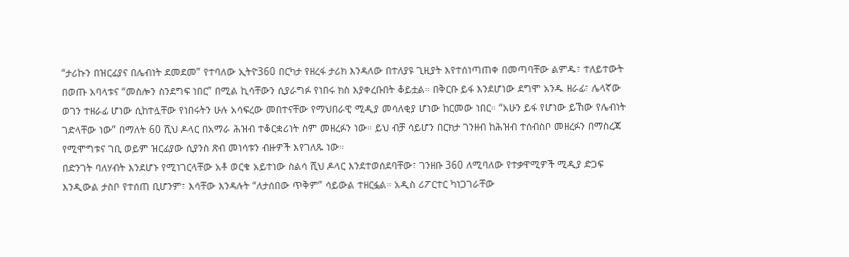“ታሪኩን በዝርፊያና በሌብነት ደመደመ” የተባለው ኢትዮ360 በርካታ የዘረፋ ታሪክ እንዳለው በተለያዩ ጊዚያት እየተሰነጣጠቀ በመጣባቸው ልምዱ፣ ተለይተውት በወጡ አባላቱና “መስሎን ስንደግፍ ነበር” በሚል ኪሳቸውን ሲያራግፉ የነበሩ ክስ እያቀረቡበት ቆይቷል። በቅርቡ ይፋ እንደሆነው ደግሞ አንዱ ዘራፊ፣ ሌላኛው ወገን ተዘራፊ ሆነው ሲከተሏቸው የነበሩትን ሁሉ አሳፍረው መበተናቸው የማህበራዊ ሚዲያ መሳለቂያ ሆነው ከርመው ነበር። “አሁን ይፋ የሆነው ይኸው የሌብነት ገድላቸው ነው” በማለት 60 ሺህ ዶላር በአማራ ሕዝብ ተቆርቋሪነት ስም መዘረፉን ነው። ይህ ብቻ ሳይሆን በርክታ ገንዘብ ከሕዝብ ተሰብስቦ መዘረፉን በማስረጃ የሚሞግቱና ገቢ ወይም ዝርፊያው ሲያንስ ጽብ መነሳቱን ብዙዎች እየገለጹ ነው።
በድንገት ባለሃብት እንደሆኑ የሚነገርላቸው አቶ ወርቁ አይተነው ስልሳ ሺህ ዶላር እንደተወሰደባቸው፣ ገንዘቡ 360 ለሚባለው የተቃዋሚዎች ሚዲያ ድጋፍ እንዲውል ታስቦ የተሰጠ ቢሆንም፣ እሳቸው እንዳሉት “ለታሰበው ጥቅም” ሳይውል ተዘርፏል። አዲስ ሪፖርተር ካነጋገራቸው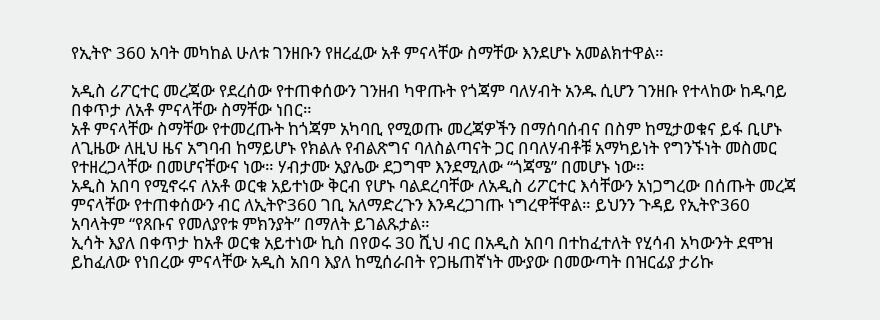የኢትዮ 360 አባት መካከል ሁለቱ ገንዘቡን የዘረፈው አቶ ምናላቸው ስማቸው እንደሆኑ አመልክተዋል።

አዲስ ሪፖርተር መረጃው የደረሰው የተጠቀሰውን ገንዘብ ካዋጡት የጎጃም ባለሃብት አንዱ ሲሆን ገንዘቡ የተላከው ከዱባይ በቀጥታ ለአቶ ምናላቸው ስማቸው ነበር።
አቶ ምናላቸው ስማቸው የተመረጡት ከጎጃም አካባቢ የሚወጡ መረጃዎችን በማሰባሰብና በስም ከሚታወቁና ይፋ ቢሆኑ ለጊዜው ለዚህ ዜና አግባብ ከማይሆኑ የክልሉ የብልጽግና ባለስልጣናት ጋር በባለሃብቶቹ አማካይነት የግንኙነት መስመር የተዘረጋላቸው በመሆናቸውና ነው። ሃብታሙ አያሌው ደጋግሞ እንደሚለው “ጎጃሜ” በመሆኑ ነው።
አዲስ አበባ የሚኖሩና ለአቶ ወርቁ አይተነው ቅርብ የሆኑ ባልደረባቸው ለአዲስ ሪፖርተር እሳቸውን አነጋግረው በሰጡት መረጃ ምናላቸው የተጠቀሰውን ብር ለኢትዮ360 ገቢ አለማድረጉን እንዳረጋገጡ ነግረዋቸዋል። ይህንን ጉዳይ የኢትዮ360 አባላትም “የጸቡና የመለያየቱ ምክንያት” በማለት ይገልጹታል።
ኢሳት እያለ በቀጥታ ከአቶ ወርቁ አይተነው ኪስ በየወሩ 30 ሺህ ብር በአዲስ አበባ በተከፈተለት የሂሳብ አካውንት ደሞዝ ይከፈለው የነበረው ምናላቸው አዲስ አበባ እያለ ከሚሰራበት የጋዜጠኛነት ሙያው በመውጣት በዝርፊያ ታሪኩ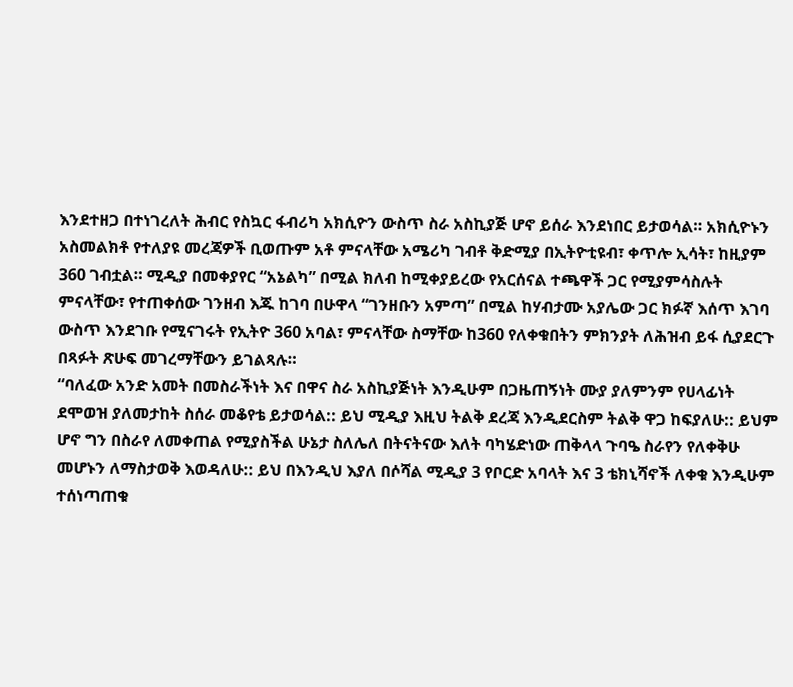እንደተዘጋ በተነገረለት ሕብር የስኳር ፋብሪካ አክሲዮን ውስጥ ስራ አስኪያጅ ሆኖ ይሰራ እንደነበር ይታወሳል። አክሲዮኑን አስመልክቶ የተለያዩ መረጃዎች ቢወጡም አቶ ምናላቸው አሜሪካ ገብቶ ቅድሚያ በኢትዮቲዩብ፣ ቀጥሎ ኢሳት፣ ከዚያም 360 ገብቷል። ሚዲያ በመቀያየር “አኔልካ” በሚል ክለብ ከሚቀያይረው የአርሰናል ተጫዋች ጋር የሚያምሳስሉት ምናላቸው፣ የተጠቀሰው ገንዘብ እጁ ከገባ በሁዋላ “ገንዘቡን አምጣ” በሚል ከሃብታሙ አያሌው ጋር ክፉኛ እሰጥ እገባ ውስጥ እንደገቡ የሚናገሩት የኢትዮ 360 አባል፣ ምናላቸው ስማቸው ከ360 የለቀቁበትን ምክንያት ለሕዝብ ይፋ ሲያደርጉ በጻፉት ጽሁፍ መገረማቸውን ይገልጻሉ።
“ባለፈው አንድ አመት በመስራችነት እና በዋና ስራ አስኪያጅነት እንዲሁም በጋዜጠኝነት ሙያ ያለምንም የሀላፊነት ደሞወዝ ያለመታከት ስሰራ መቆየቴ ይታወሳል:: ይህ ሚዲያ እዚህ ትልቅ ደረጃ እንዲደርስም ትልቅ ዋጋ ከፍያለሁ:: ይህም ሆኖ ግን በስራየ ለመቀጠል የሚያስችል ሁኔታ ስለሌለ በትናትናው እለት ባካሄድነው ጠቅላላ ጉባዔ ስራየን የለቀቅሁ መሆኑን ለማስታወቅ እወዳለሁ:: ይህ በእንዲህ እያለ በሶሻል ሚዲያ 3 የቦርድ አባላት እና 3 ቴክኒሻኖች ለቀቁ እንዲሁም ተሰነጣጠቁ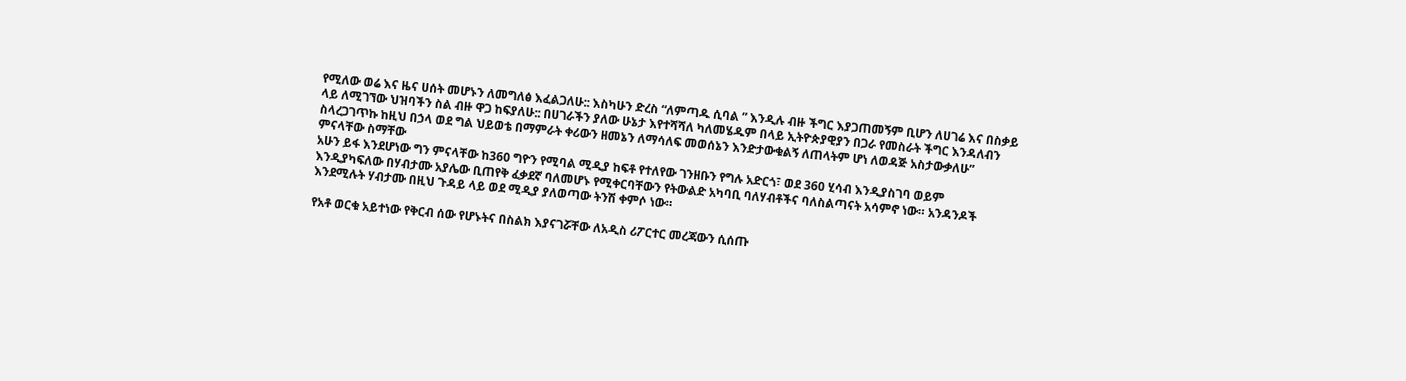የሚለው ወሬ እና ዜና ሀሰት መሆኑን ለመግለፅ እፈልጋለሁ:: እስካሁን ድረስ “ለምጣዱ ሲባል ” እንዲሉ ብዙ ችግር እያጋጠመኝም ቢሆን ለሀገሬ እና በስቃይ ላይ ለሚገኘው ህዝባችን ስል ብዙ ዋጋ ከፍያለሁ:: በሀገራችን ያለው ሁኔታ እየተሻሻለ ካለመሄዱም በላይ ኢትዮጵያዊያን በጋራ የመስራት ችግር እንዳለብን ስላረጋገጥኩ ከዚህ በኃላ ወደ ግል ህይወቴ በማምራት ቀሪውን ዘመኔን ለማሳለፍ መወሰኔን እንድታውቁልኝ ለጠላትም ሆነ ለወዳጅ አስታውቃለሁ” ምናላቸው ስማቸው
አሁን ይፋ እንደሆነው ግን ምናላቸው ከ360 ግዮን የሚባል ሚዲያ ከፍቶ የተለየው ገንዘቡን የግሉ አድርጎ፣ ወደ 360 ሂሳብ እንዲያስገባ ወይም እንዲያካፍለው በሃብታሙ አያሌው ቢጠየቅ ፈቃደኛ ባለመሆኑ የሚቀርባቸውን የትውልድ አካባቢ ባለሃብቶችና ባለስልጣናት አሳምኖ ነው። አንዳንዶች እንደሚሉት ሃብታሙ በዚህ ጉዳይ ላይ ወደ ሚዲያ ያለወጣው ትንሽ ቀምሶ ነው።

የአቶ ወርቁ አይተነው የቅርብ ሰው የሆኑትና በስልክ እያናገሯቸው ለአዲስ ሪፖርተር መረጃውን ሲሰጡ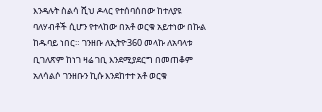እንዳሉት ስልሳ ሺህ ዶላር የተሰባሰበው ከተለያዩ ባለሃብቶች ሲሆን የተላከው በአቶ ወርቁ አይተነው በኩል ከዱባይ ነበር። ገንዘቡ ለኢትዮ360 መላኩ ለአባላቱ ቢገለጽም ከነገ ዛሬ ገቢ እንደሚያደርግ በመጠቆም አለሳልሶ ገንዘቡን ኪሱ እንደከተተ አቶ ወርቁ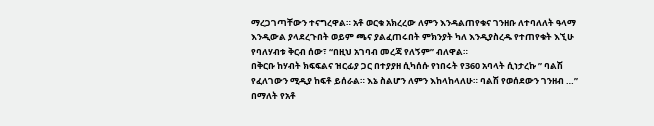ማረጋገጣቸውን ተናግረዋል። አቶ ወርቁ አክረረው ለምን እንዳልጠየቁና ገንዘቡ ለተባለለት ዓላማ እንዲውል ያላደረጉበት ወይም ጫና ያልፈጠሩበት ምክንያት ካለ እንዲያስረዱ የተጠየቁት እኚሁ የባለሃብቱ ቅርብ ሰው፣ “በዚህ አገባብ መረጃ የለኝም” ብለዋል።
በቅርቡ ከሃብት ክፍፍልና ዝርፊያ ጋር በተያያዘ ሲካሰሱ የነበሩት የ360 አባላት ሲነታረኩ ” ባልሽ የፈለገውን ሚዲያ ከፍቶ ይሰራል። እኔ ስልሆን ለምን እከላከላለሁ። ባልሽ የወሰደውን ገንዘብ …” በማለት የአቶ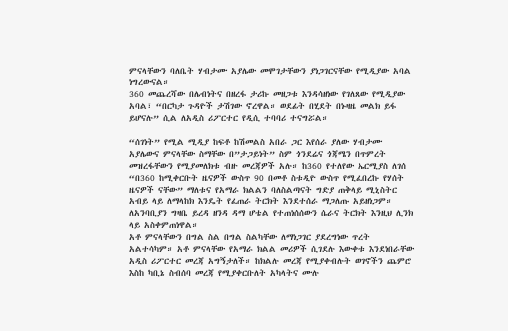ምናላቸውን ባለቤት ሃብታሙ አያሌው መሞገታቸውን ያነጋገርናቸው የሚዲያው አባል ነግረውናል።
360 መጨረሻው በሌብነትና በዘረፋ ታሪኩ መዘጋቱ እንዳሳዘነው የገለጸው የሚዲያው አባል፣ “በርካታ ጉዳዮች ታሽገው ኖረዋል። ወደፊት በሂደት በኑዛዜ መልክ ይፋ ይሆናሉ” ሲል ለአዲስ ሪፖርተር የዲሲ ተባባሪ ተናግሯል።

“ሰገነት” የሚል ሚዲያ ከፍቶ ከሽመልስ አበራ ጋር እየሰራ ያለው ሃብታሙ አያሌውና ምናላቸው ስማቸው በ”ታጋይነት” ስም ጎንደሬና ጎጃሜን በጥምረት መዝረፋቸውን የሚያመለክቱ ብዙ መረጃዎች አሉ። ከ360 የተለየው ኤርሚያስ ለገሰ “በ360 ከሚቀርቡት ዜናዎች ውስጥ 90 በመቶ ስቱዲዮ ውስጥ የሚፈበረኩ የሃሰት ዜናዎች ናቸው” ማለቱና የአማራ ክልልን ባለስልጣናት ግድያ ጠቅላይ ሚኒስትር አብይ ላይ ለማላከክ እንዴት የፈጠራ ትርክት እንደተሰራ ማጋለጡ አይዘነጋም። ለአንባቢያን ግዛቤ ይረዳ ዘንዳ ዳማ ሆቴል የተጠነሰሰውን ሴራና ትርክት እንዚህ ሊንክ ላይ አስቀምጠነዋል።
አቶ ምናላቸውን በግል ስል በግል ስልካቸው ለማነጋገር ያደረግነው ጥረት አልተሳካም። አቶ ምናላቸው የአማራ ክልል መሪዎች ሲገደሉ እውቀቱ እንደነበራቸው አዲስ ሪፖርተር መረጃ አግኝታለች። ከክልሉ መረጃ የሚያቀብሉት ወገኖችን ጨምሮ እስከ ካቢኔ ስብሰባ መረጃ የሚያቀርቡለት አካላትና ሙሉ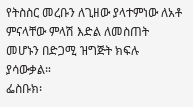የትስስር መረቡን ለጊዘው ያላተምነው ለአቶ ምናላቸው ምላሽ እድል ለመስጠት መሆኑን በድጋሚ ዝግጅት ክፍሉ ያሳውቃል።
ፌስቡክ፡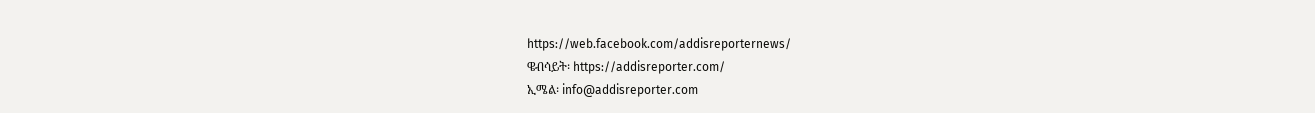https://web.facebook.com/addisreporternews/
ዌብሳይት፡ https://addisreporter.com/
ኢሜል፡ info@addisreporter.com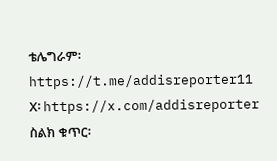ቴሌግራም፡ https://t.me/addisreporter11
X፡ https://x.com/addisreporter
ስልክ ቁጥር፡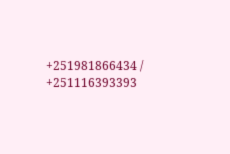+251981866434 / +251116393393